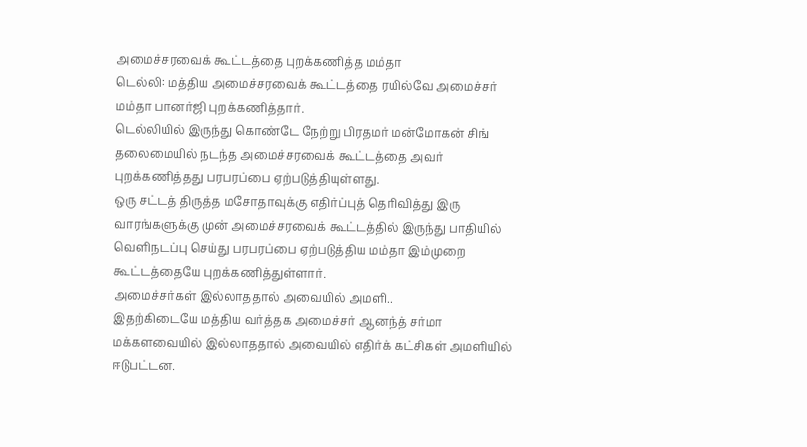அமைச்சரவைக் கூட்டத்தை புறக்கணித்த மம்தா
டெல்லி: மத்திய அமைச்சரவைக் கூட்டத்தை ரயில்வே அமைச்சர் மம்தா பானர்ஜி புறக்கணித்தார்.
டெல்லியில் இருந்து கொண்டே நேற்று பிரதமர் மன்மோகன் சிங் தலைமையில் நடந்த அமைச்சரவைக் கூட்டத்தை அவர் புறக்கணித்தது பரபரப்பை ஏற்படுத்தியுள்ளது.
ஒரு சட்டத் திருத்த மசோதாவுக்கு எதிர்ப்புத் தெரிவித்து இரு வாரங்களுக்கு முன் அமைச்சரவைக் கூட்டத்தில் இருந்து பாதியில் வெளிநடப்பு செய்து பரபரப்பை ஏற்படுத்திய மம்தா இம்முறை கூட்டத்தையே புறக்கணித்துள்ளார்.
அமைச்சர்கள் இல்லாததால் அவையில் அமளி..
இதற்கிடையே மத்திய வர்த்தக அமைச்சர் ஆனந்த் சர்மா மக்களவையில் இல்லாததால் அவையில் எதிர்க் கட்சிகள் அமளியில் ஈடுபட்டன.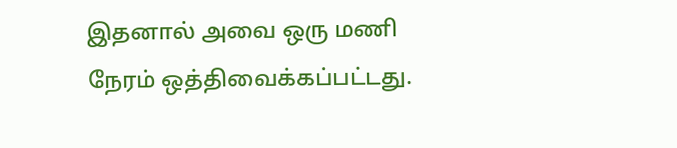இதனால் அவை ஒரு மணி நேரம் ஒத்திவைக்கப்பட்டது.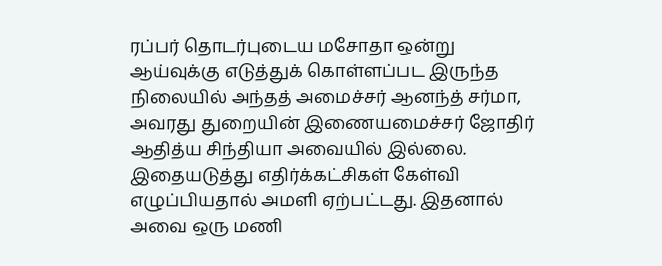ரப்பர் தொடர்புடைய மசோதா ஒன்று ஆய்வுக்கு எடுத்துக் கொள்ளப்பட இருந்த நிலையில் அந்தத் அமைச்சர் ஆனந்த் சர்மா, அவரது துறையின் இணையமைச்சர் ஜோதிர் ஆதித்ய சிந்தியா அவையில் இல்லை. இதையடுத்து எதிர்க்கட்சிகள் கேள்வி எழுப்பியதால் அமளி ஏற்பட்டது. இதனால் அவை ஒரு மணி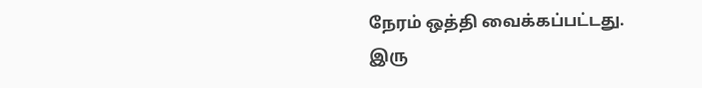நேரம் ஒத்தி வைக்கப்பட்டது.
இரு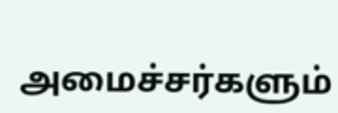அமைச்சர்களும்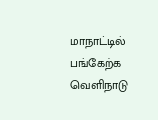மாநாட்டில் பங்கேற்க வெளிநாடு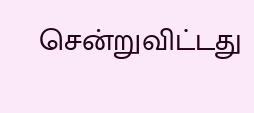சென்றுவிட்டது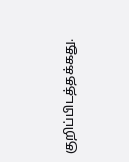குறிப்பிடத்தக்கது.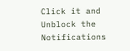Click it and Unblock the Notifications